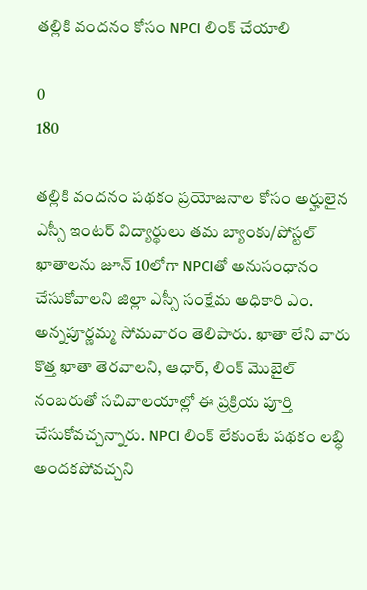తల్లికి వందనం కోసం NPCI లింక్ చేయాలి

0
180

తల్లికి వందనం పథకం ప్రయోజనాల కోసం అర్హులైన ఎస్సీ ఇంటర్ విద్యార్థులు తమ బ్యాంకు/పోస్టల్ ఖాతాలను జూన్ 10లోగా NPCIతో అనుసంధానం చేసుకోవాలని జిల్లా ఎస్సీ సంక్షేమ అధికారి ఎం. అన్నపూర్ణమ్మ సోమవారం తెలిపారు. ఖాతా లేని వారు కొత్త ఖాతా తెరవాలని, ఆధార్, లింక్ మొబైల్ నంబరుతో సచివాలయాల్లో ఈ ప్రక్రియ పూర్తి చేసుకోవచ్చన్నారు. NPCI లింక్ లేకుంటే పథకం లబ్ధి అందకపోవచ్చని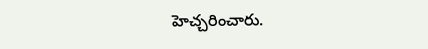హెచ్చరించారు.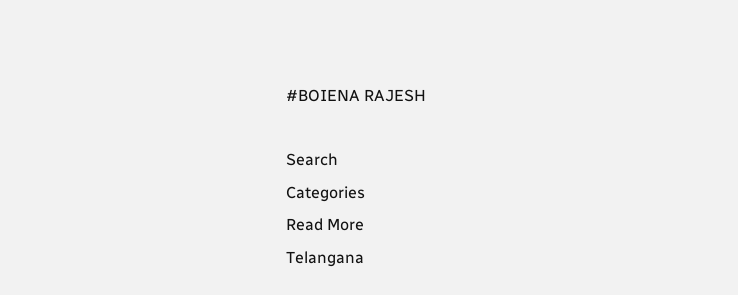#BOIENA RAJESH

Search
Categories
Read More
Telangana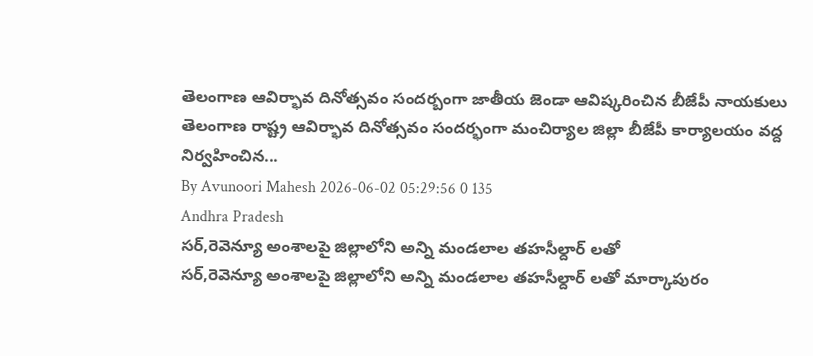తెలంగాణ ఆవిర్భావ దినోత్సవం సందర్బంగా జాతీయ జెండా ఆవిష్కరించిన బీజేపీ నాయకులు
తెలంగాణ రాష్ట్ర ఆవిర్భావ దినోత్సవం సందర్భంగా మంచిర్యాల జిల్లా బీజేపీ కార్యాలయం వద్ద నిర్వహించిన...
By Avunoori Mahesh 2026-06-02 05:29:56 0 135
Andhra Pradesh
సర్,రెవెన్యూ అంశాలపై జిల్లాలోని అన్ని మండలాల తహసీల్దార్ లతో
సర్,రెవెన్యూ అంశాలపై జిల్లాలోని అన్ని మండలాల తహసీల్దార్ లతో మార్కాపురం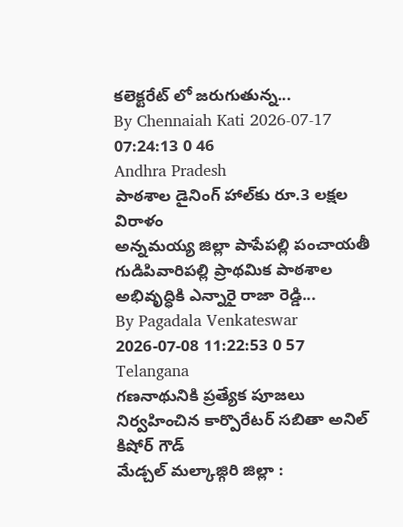కలెక్టరేట్ లో జరుగుతున్న...
By Chennaiah Kati 2026-07-17 07:24:13 0 46
Andhra Pradesh
పాఠశాల డైనింగ్ హాల్‌కు రూ.3 లక్షల విరాళం
అన్నమయ్య జిల్లా పాపేపల్లి పంచాయతీ గుడిపివారిపల్లి ప్రాథమిక పాఠశాల అభివృద్ధికి ఎన్నారై రాజా రెడ్డి...
By Pagadala Venkateswar 2026-07-08 11:22:53 0 57
Telangana
గణనాథునికి ప్రత్యేక పూజలు నిర్వహించిన కార్పొరేటర్ సబితా అనిల్ కిషోర్ గౌడ్
మేడ్చల్ మల్కాజ్గిరి జిల్లా :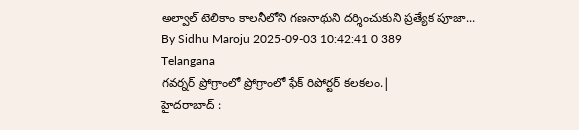అల్వాల్ టెలికాం కాలనీలోని గణనాథుని దర్శించుకుని ప్రత్యేక పూజా...
By Sidhu Maroju 2025-09-03 10:42:41 0 389
Telangana
గవర్నర్ ప్రోగ్రాంలో ప్రోగ్రాంలో ఫేక్ రిపోర్టర్ కలకలం.|
హైదరాబాద్ :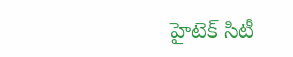హైటెక్ సిటీ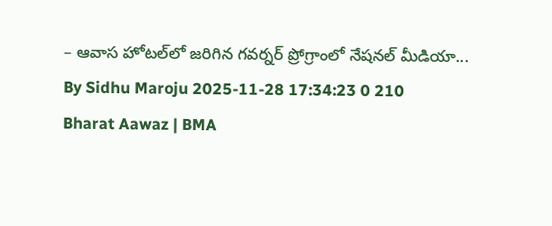– ఆవాస హోటల్‌లో జరిగిన గవర్నర్ ప్రోగ్రాంలో నేషనల్ మీడియా...
By Sidhu Maroju 2025-11-28 17:34:23 0 210
Bharat Aawaz | BMA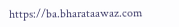https://ba.bharataawaz.com